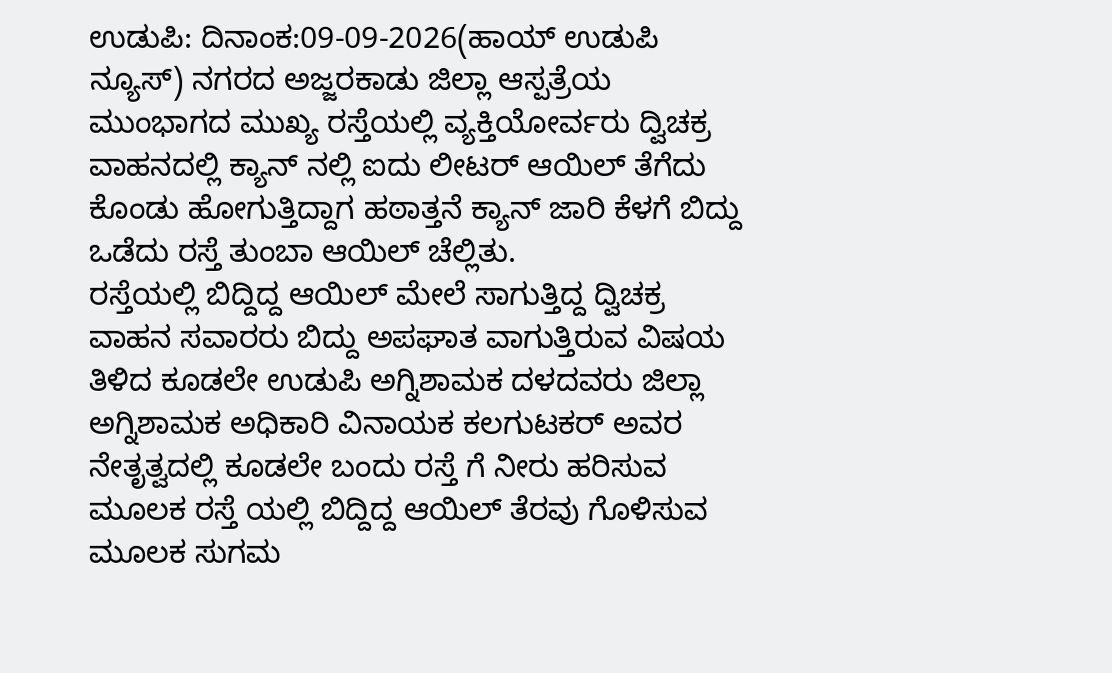ಉಡುಪಿ: ದಿನಾಂಕ:09-09-2026(ಹಾಯ್ ಉಡುಪಿ ನ್ಯೂಸ್) ನಗರದ ಅಜ್ಜರಕಾಡು ಜಿಲ್ಲಾ ಆಸ್ಪತ್ರೆಯ ಮುಂಭಾಗದ ಮುಖ್ಯ ರಸ್ತೆಯಲ್ಲಿ ವ್ಯಕ್ತಿಯೋರ್ವರು ದ್ವಿಚಕ್ರ ವಾಹನದಲ್ಲಿ ಕ್ಯಾನ್ ನಲ್ಲಿ ಐದು ಲೀಟರ್ ಆಯಿಲ್ ತೆಗೆದು ಕೊಂಡು ಹೋಗುತ್ತಿದ್ದಾಗ ಹಠಾತ್ತನೆ ಕ್ಯಾನ್ ಜಾರಿ ಕೆಳಗೆ ಬಿದ್ದು ಒಡೆದು ರಸ್ತೆ ತುಂಬಾ ಆಯಿಲ್ ಚೆಲ್ಲಿತು.
ರಸ್ತೆಯಲ್ಲಿ ಬಿದ್ದಿದ್ದ ಆಯಿಲ್ ಮೇಲೆ ಸಾಗುತ್ತಿದ್ದ ದ್ವಿಚಕ್ರ ವಾಹನ ಸವಾರರು ಬಿದ್ದು ಅಪಘಾತ ವಾಗುತ್ತಿರುವ ವಿಷಯ ತಿಳಿದ ಕೂಡಲೇ ಉಡುಪಿ ಅಗ್ನಿಶಾಮಕ ದಳದವರು ಜಿಲ್ಲಾ ಅಗ್ನಿಶಾಮಕ ಅಧಿಕಾರಿ ವಿನಾಯಕ ಕಲಗುಟಕರ್ ಅವರ ನೇತೃತ್ವದಲ್ಲಿ ಕೂಡಲೇ ಬಂದು ರಸ್ತೆ ಗೆ ನೀರು ಹರಿಸುವ ಮೂಲಕ ರಸ್ತೆ ಯಲ್ಲಿ ಬಿದ್ದಿದ್ದ ಆಯಿಲ್ ತೆರವು ಗೊಳಿಸುವ ಮೂಲಕ ಸುಗಮ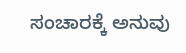ಸಂಚಾರಕ್ಕೆ ಅನುವು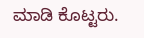ಮಾಡಿ ಕೊಟ್ಟರು.